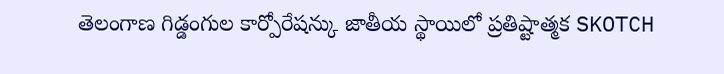తెలంగాణ గిడ్డంగుల కార్పోరేషన్కు జాతీయ స్థాయిలో ప్రతిష్టాత్మక SKOTCH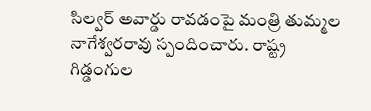సిల్వర్ అవార్డు రావడంపై మంత్రి తుమ్మల నాగేశ్వరరావు స్పందించారు. రాష్ట్ర గిడ్డంగుల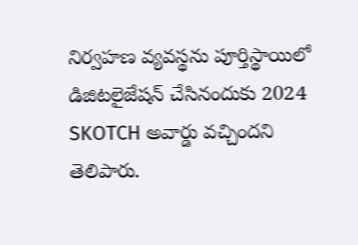నిర్వహణ వ్యవస్థను పూర్తిస్థాయిలో డిజిటలైజేషన్ చేసినందుకు 2024 SKOTCH అవార్డు వచ్చిందని తెలిపారు.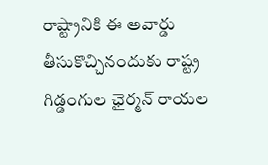రాష్ట్రానికి ఈ అవార్డు తీసుకొచ్చినందుకు రాష్ట్ర గిడ్డంగుల ఛైర్మన్ రాయల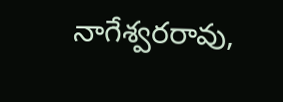నాగేశ్వరరావు,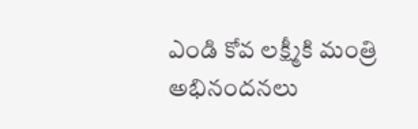ఎండి కోవ లక్ష్మీకి మంత్రి అభినందనలు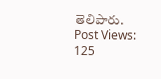తెలిపారు.
Post Views: 125